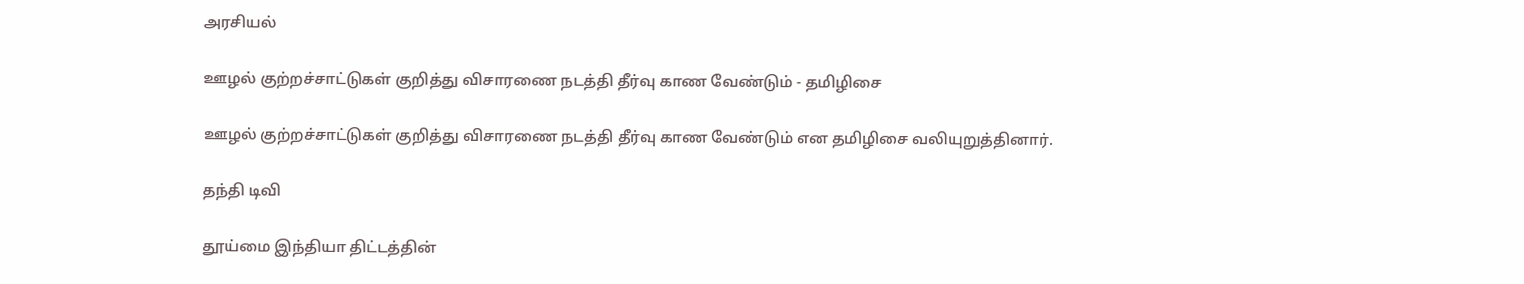அரசியல்

ஊழல் குற்றச்சாட்டுகள் குறித்து விசாரணை நடத்தி தீர்வு காண வேண்டும் - தமிழிசை

ஊழல் குற்றச்சாட்டுகள் குறித்து விசாரணை நடத்தி தீர்வு காண வேண்டும் என தமிழிசை வலியுறுத்தினார்.

தந்தி டிவி

தூய்மை இந்தியா திட்டத்தின்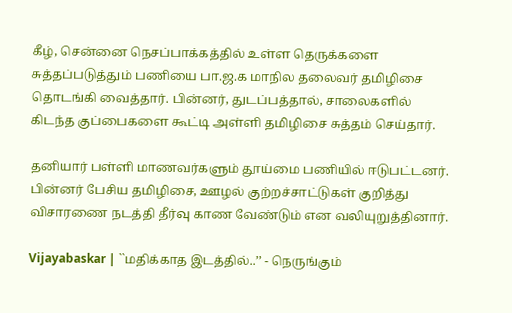கீழ், சென்னை நெசப்பாக்கத்தில் உள்ள தெருக்களை சுத்தப்படுத்தும் பணியை பா.ஜ.க மாநில தலைவர் தமிழிசை தொடங்கி வைத்தார். பின்னர், துடப்பத்தால், சாலைகளில் கிடந்த குப்பைகளை கூட்டி அள்ளி தமிழிசை சுத்தம் செய்தார்.

தனியார் பள்ளி மாணவர்களும் தூய்மை பணியில் ஈடுபட்டனர். பின்னர் பேசிய தமிழிசை, ஊழல் குற்றச்சாட்டுகள் குறித்து விசாரணை நடத்தி தீர்வு காண வேண்டும் என வலியுறுத்தினார்.

Vijayabaskar | ``மதிக்காத இடத்தில்..’’ - நெருங்கும்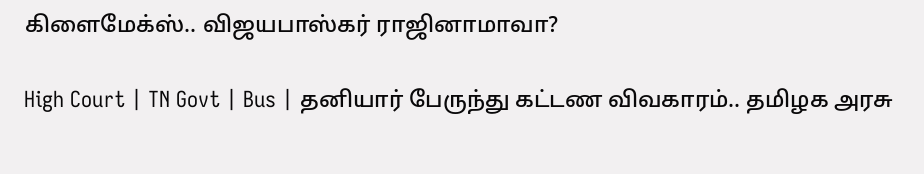கிளைமேக்ஸ்.. விஜயபாஸ்கர் ராஜினாமாவா?

High Court | TN Govt | Bus | தனியார் பேருந்து கட்டண விவகாரம்.. தமிழக அரசு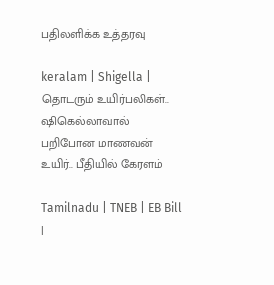பதிலளிக்க உத்தரவு

keralam | Shigella | தொடரும் உயிர்பலிகள்.. ஷிகெல்லாவால் பறிபோன மாணவன் உயிர்.. பீதியில் கேரளம்

Tamilnadu | TNEB | EB Bill |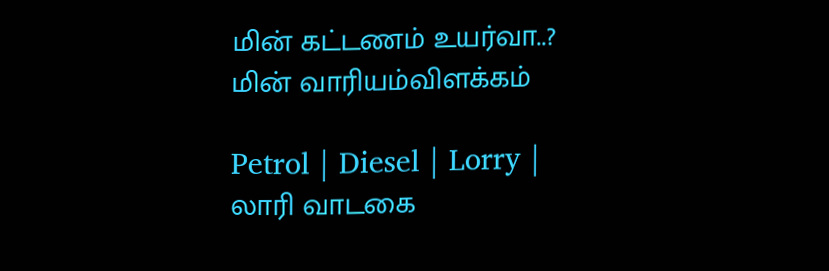மின் கட்டணம் உயர்வா..? மின் வாரியம்விளக்கம்

Petrol | Diesel | Lorry | லாரி வாடகை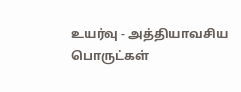உயர்வு - அத்தியாவசிய பொருட்கள்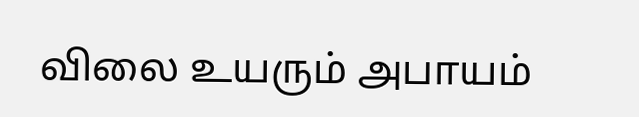விலை உயரும் அபாயம்